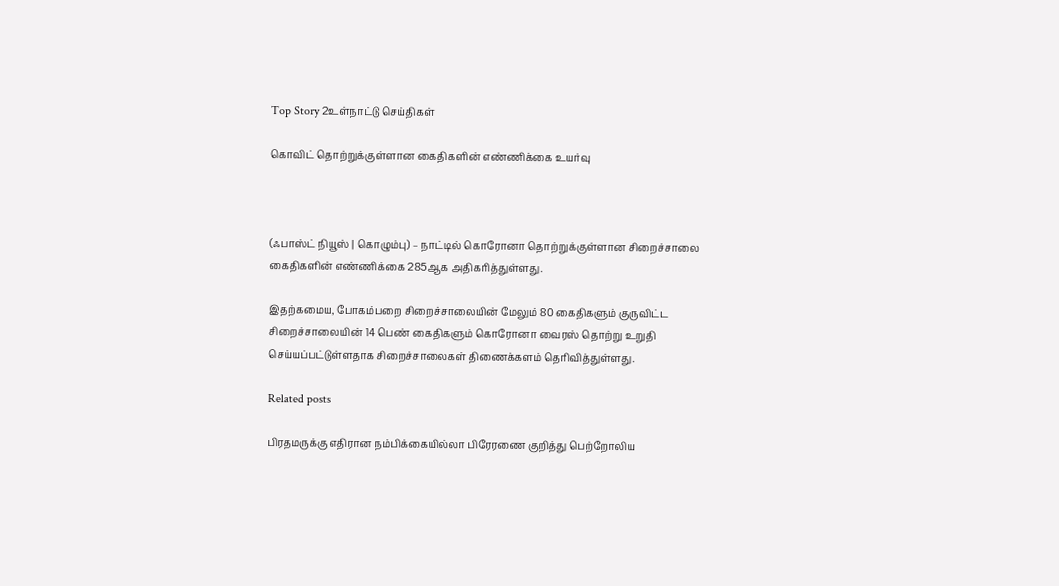Top Story 2உள்நாட்டு செய்திகள்

கொவிட் தொற்றுக்குள்ளான கைதிகளின் எண்ணிக்கை உயர்வு



(ஃபாஸ்ட் நியூஸ் | கொழும்பு) – நாட்டில் கொரோனா தொற்றுக்குள்ளான சிறைச்சாலை கைதிகளின் எண்ணிக்கை 285ஆக அதிகரித்துள்ளது.

இதற்கமைய, போகம்பறை சிறைச்சாலையின் மேலும் 80 கைதிகளும் குருவிட்ட சிறைச்சாலையின் 14 பெண் கைதிகளும் கொரோனா வைரஸ் தொற்று உறுதி செய்யப்பட்டுள்ளதாக சிறைச்சாலைகள் திணைக்களம் தெரிவித்துள்ளது.

Related posts

பிரதமருக்கு எதிரான நம்பிக்கையில்லா பிரேரணை குறித்து பெற்றோலிய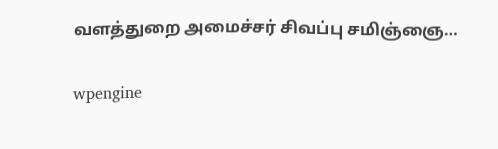வளத்துறை அமைச்சர் சிவப்பு சமிஞ்ஞை…

wpengine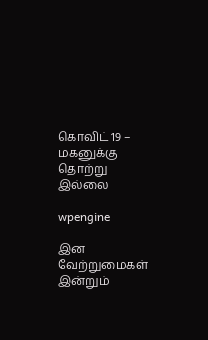கொவிட் 19 – மகனுக்கு தொற்று இல்லை

wpengine

இன வேற்றுமைகள் இன்றும்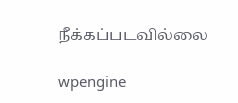நீக்கப்படவில்லை

wpengine